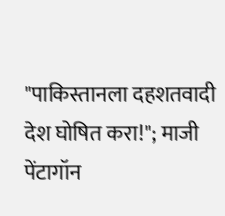"पाकिस्तानला दहशतवादी देश घोषित करा!"; माजी पेंटागॉन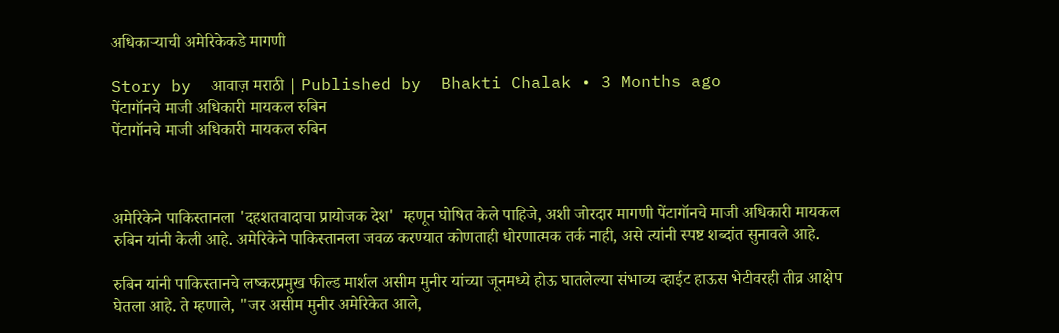अधिकाऱ्याची अमेरिकेकडे मागणी

Story by  आवाज़ मराठी | Published by  Bhakti Chalak • 3 Months ago
पेंटागॉनचे माजी अधिकारी मायकल रुबिन
पेंटागॉनचे माजी अधिकारी मायकल रुबिन



अमेरिकेने पाकिस्तानला 'दहशतवादाचा प्रायोजक देश'  म्हणून घोषित केले पाहिजे, अशी जोरदार मागणी पेंटागॉनचे माजी अधिकारी मायकल रुबिन यांनी केली आहे. अमेरिकेने पाकिस्तानला जवळ करण्यात कोणताही धोरणात्मक तर्क नाही, असे त्यांनी स्पष्ट शब्दांत सुनावले आहे.

रुबिन यांनी पाकिस्तानचे लष्करप्रमुख फील्ड मार्शल असीम मुनीर यांच्या जूनमध्ये होऊ घातलेल्या संभाव्य व्हाईट हाऊस भेटीवरही तीव्र आक्षेप घेतला आहे. ते म्हणाले, "जर असीम मुनीर अमेरिकेत आले,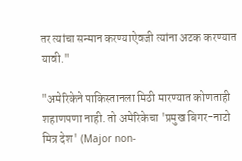तर त्यांचा सन्मान करण्याऐवजी त्यांना अटक करण्यात यावी."

"अमेरिकेने पाकिस्तानला मिठी मारण्यात कोणताही शहाणपणा नाही. तो अमेरिकेचा 'प्रमुख बिगर-नाटो मित्र देश' (Major non-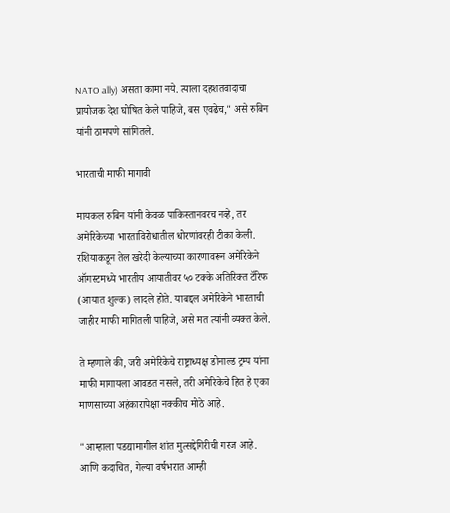NATO ally) असता कामा नये. त्याला दहशतवादाचा प्रायोजक देश घोषित केले पाहिजे, बस एवढेच," असे रुबिन यांनी ठामपणे सांगितले.

भारताची माफी मागावी

मायकल रुबिन यांनी केवळ पाकिस्तानवरच नव्हे, तर अमेरिकेच्या भारताविरोधातील धोरणांवरही टीका केली. रशियाकडून तेल खरेदी केल्याच्या कारणावरून अमेरिकेने ऑगस्टमध्ये भारतीय आयातीवर ५० टक्के अतिरिक्त टॅरिफ (आयात शुल्क) लादले होते. याबद्दल अमेरिकेने भारताची जाहीर माफी मागितली पाहिजे, असे मत त्यांनी व्यक्त केले.

ते म्हणाले की, जरी अमेरिकेचे राष्ट्राध्यक्ष डोनाल्ड ट्रम्प यांना माफी मागायला आवडत नसले, तरी अमेरिकेचे हित हे एका माणसाच्या अहंकारापेक्षा नक्कीच मोठे आहे.

"आम्हाला पडद्यामागील शांत मुत्सद्देगिरीची गरज आहे. आणि कदाचित, गेल्या वर्षभरात आम्ही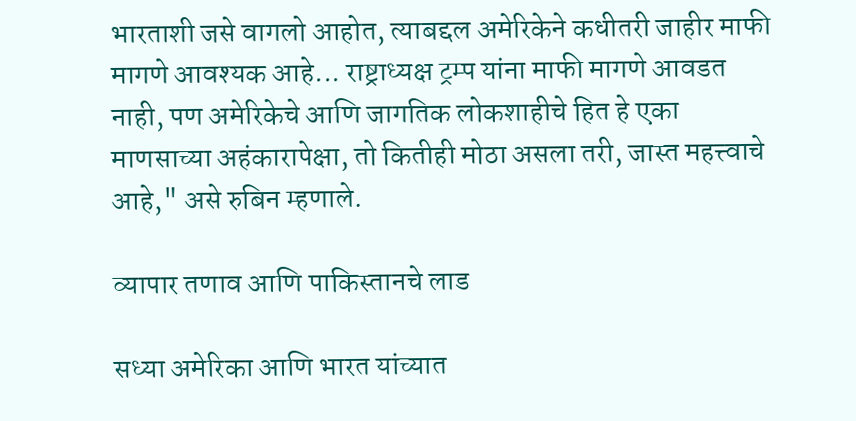भारताशी जसे वागलो आहोत, त्याबद्दल अमेरिकेने कधीतरी जाहीर माफी मागणे आवश्यक आहे... राष्ट्राध्यक्ष ट्रम्प यांना माफी मागणे आवडत नाही, पण अमेरिकेचे आणि जागतिक लोकशाहीचे हित हे एका माणसाच्या अहंकारापेक्षा, तो कितीही मोठा असला तरी, जास्त महत्त्वाचे आहे," असे रुबिन म्हणाले.

व्यापार तणाव आणि पाकिस्तानचे लाड

सध्या अमेरिका आणि भारत यांच्यात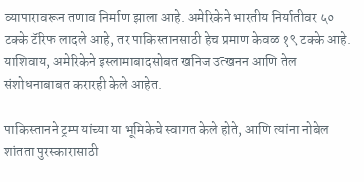व्यापारावरून तणाव निर्माण झाला आहे. अमेरिकेने भारतीय निर्यातीवर ५० टक्के टॅरिफ लादले आहे, तर पाकिस्तानसाठी हेच प्रमाण केवळ १९ टक्के आहे. याशिवाय, अमेरिकेने इस्लामाबादसोबत खनिज उत्खनन आणि तेल संशोधनाबाबत करारही केले आहेत.

पाकिस्तानने ट्रम्प यांच्या या भूमिकेचे स्वागत केले होते, आणि त्यांना नोबेल शांतता पुरस्कारासाठी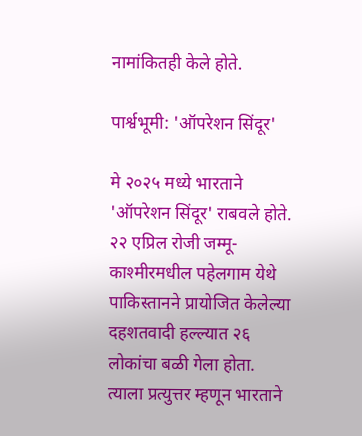नामांकितही केले होते.

पार्श्वभूमी: 'ऑपरेशन सिंदूर'

मे २०२५ मध्ये भारताने 'ऑपरेशन सिंदूर' राबवले होते. २२ एप्रिल रोजी जम्मू-काश्मीरमधील पहेलगाम येथे पाकिस्तानने प्रायोजित केलेल्या दहशतवादी हल्ल्यात २६ लोकांचा बळी गेला होता. त्याला प्रत्युत्तर म्हणून भारताने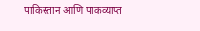पाकिस्तान आणि पाकव्याप्त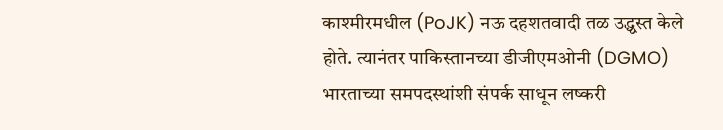काश्मीरमधील (PoJK) नऊ दहशतवादी तळ उद्ध्वस्त केले होते. त्यानंतर पाकिस्तानच्या डीजीएमओनी (DGMO) भारताच्या समपदस्थांशी संपर्क साधून लष्करी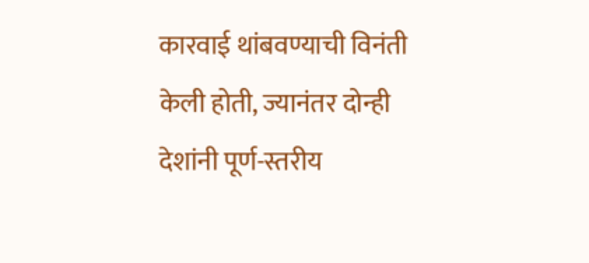कारवाई थांबवण्याची विनंती केली होती, ज्यानंतर दोन्ही देशांनी पूर्ण-स्तरीय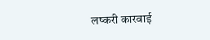लष्करी कारवाई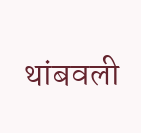थांबवली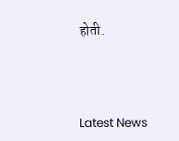होती.



Latest News